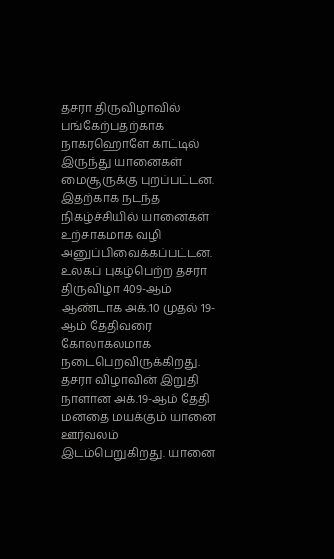தசரா திருவிழாவில் பங்கேற்பதற்காக நாகரஹொளே காட்டில் இருந்து யானைகள் மைசூருக்கு புறப்பட்டன. இதற்காக நடந்த நிகழ்ச்சியில் யானைகள் உற்சாகமாக வழி அனுப்பிவைக்கப்பட்டன.
உலகப் புகழ்பெற்ற தசரா திருவிழா 409-ஆம் ஆண்டாக அக்.10 முதல் 19-ஆம் தேதிவரை கோலாகலமாக நடைபெறவிருக்கிறது. தசரா விழாவின் இறுதி நாளான அக்.19-ஆம் தேதி மனதை மயக்கும் யானை ஊர்வலம் இடம்பெறுகிறது. யானை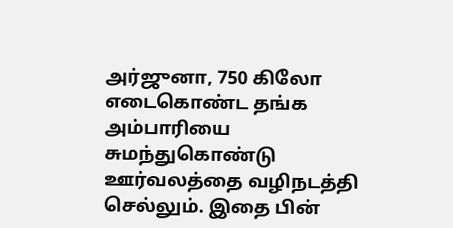அர்ஜுனா, 750 கிலோ எடைகொண்ட தங்க அம்பாரியை சுமந்துகொண்டு ஊர்வலத்தை வழிநடத்தி செல்லும். இதை பின்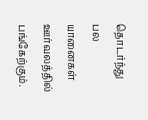தொடர்ந்து பல யானைகள் ஊர்வலத்தில் பங்கேற்கும்.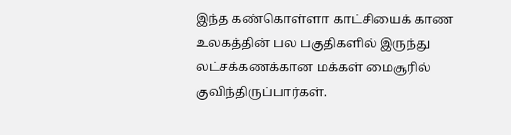இந்த கண்கொள்ளா காட்சியைக் காண உலகத்தின் பல பகுதிகளில் இருந்து லட்சக்கணக்கான மக்கள் மைசூரில்
குவிந்திருப்பார்கள்.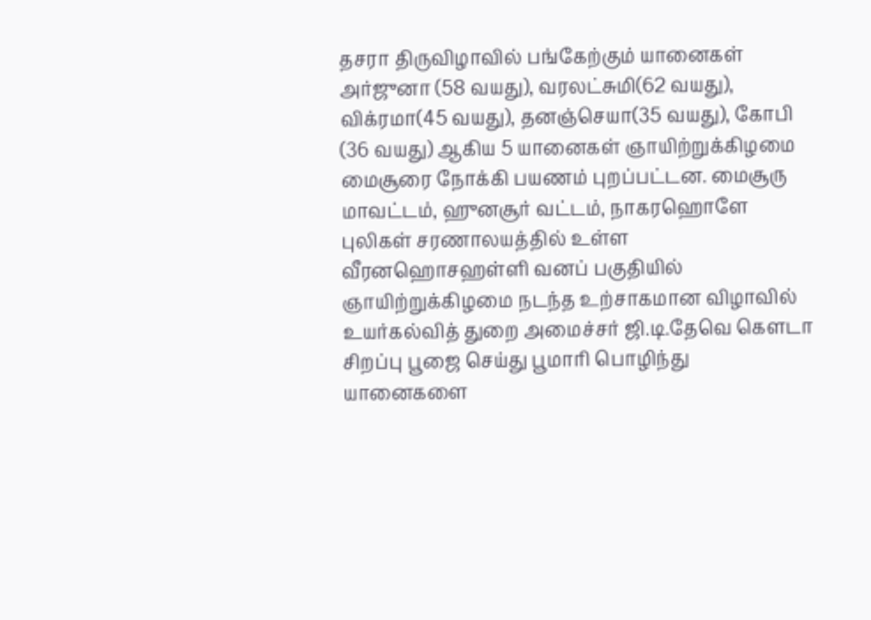தசரா திருவிழாவில் பங்கேற்கும் யானைகள் அர்ஜுனா (58 வயது), வரலட்சுமி(62 வயது), விக்ரமா(45 வயது), தனஞ்செயா(35 வயது), கோபி (36 வயது) ஆகிய 5 யானைகள் ஞாயிற்றுக்கிழமை மைசூரை நோக்கி பயணம் புறப்பட்டன. மைசூரு மாவட்டம், ஹுனசூர் வட்டம், நாகரஹொளே புலிகள் சரணாலயத்தில் உள்ள வீரனஹொசஹள்ளி வனப் பகுதியில் ஞாயிற்றுக்கிழமை நடந்த உற்சாகமான விழாவில் உயர்கல்வித் துறை அமைச்சர் ஜி.டி.தேவெ கெளடா சிறப்பு பூஜை செய்து பூமாரி பொழிந்து யானைகளை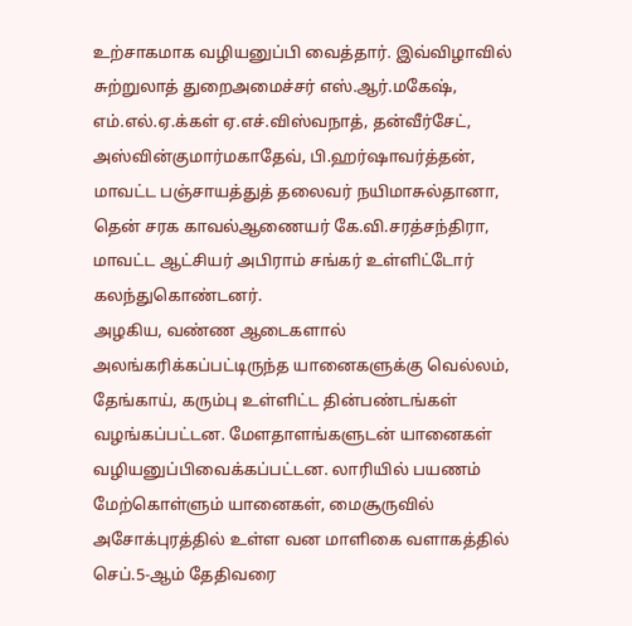உற்சாகமாக வழியனுப்பி வைத்தார். இவ்விழாவில் சுற்றுலாத் துறைஅமைச்சர் எஸ்.ஆர்.மகேஷ், எம்.எல்.ஏ.க்கள் ஏ.எச்.விஸ்வநாத், தன்வீர்சேட், அஸ்வின்குமார்மகாதேவ், பி.ஹர்ஷாவர்த்தன், மாவட்ட பஞ்சாயத்துத் தலைவர் நயிமாசுல்தானா, தென் சரக காவல்ஆணையர் கே.வி.சரத்சந்திரா, மாவட்ட ஆட்சியர் அபிராம் சங்கர் உள்ளிட்டோர் கலந்துகொண்டனர்.
அழகிய, வண்ண ஆடைகளால் அலங்கரிக்கப்பட்டிருந்த யானைகளுக்கு வெல்லம், தேங்காய், கரும்பு உள்ளிட்ட தின்பண்டங்கள் வழங்கப்பட்டன. மேளதாளங்களுடன் யானைகள் வழியனுப்பிவைக்கப்பட்டன. லாரியில் பயணம் மேற்கொள்ளும் யானைகள், மைசூருவில் அசோக்புரத்தில் உள்ள வன மாளிகை வளாகத்தில் செப்.5-ஆம் தேதிவரை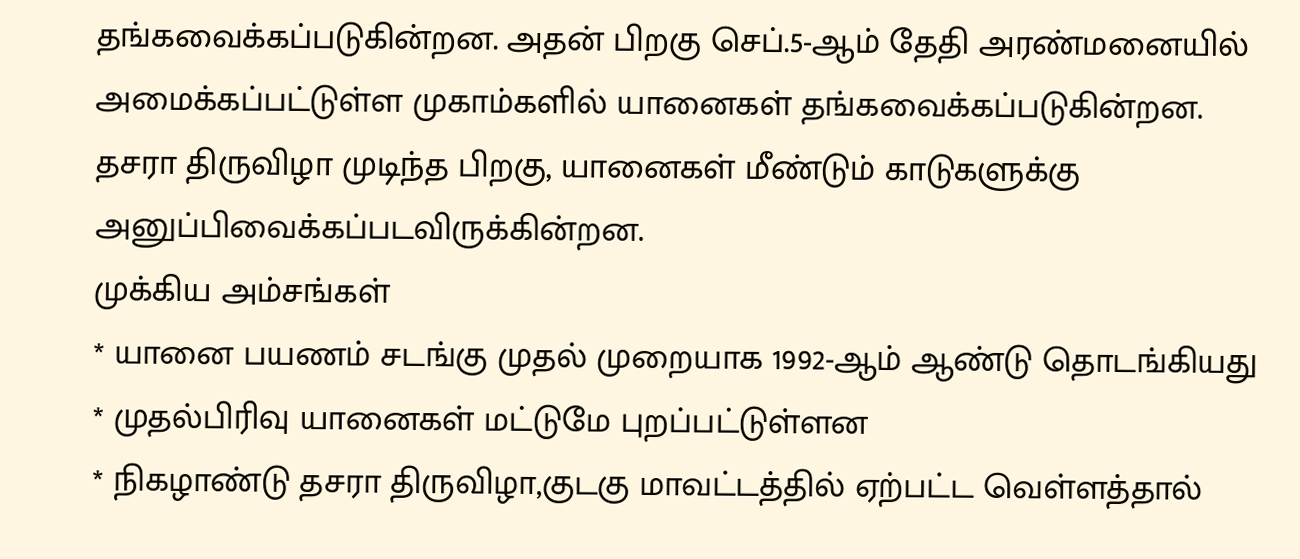தங்கவைக்கப்படுகின்றன. அதன் பிறகு செப்.5-ஆம் தேதி அரண்மனையில் அமைக்கப்பட்டுள்ள முகாம்களில் யானைகள் தங்கவைக்கப்படுகின்றன. தசரா திருவிழா முடிந்த பிறகு, யானைகள் மீண்டும் காடுகளுக்கு அனுப்பிவைக்கப்படவிருக்கின்றன.
முக்கிய அம்சங்கள்
* யானை பயணம் சடங்கு முதல் முறையாக 1992-ஆம் ஆண்டு தொடங்கியது
* முதல்பிரிவு யானைகள் மட்டுமே புறப்பட்டுள்ளன
* நிகழாண்டு தசரா திருவிழா,குடகு மாவட்டத்தில் ஏற்பட்ட வெள்ளத்தால்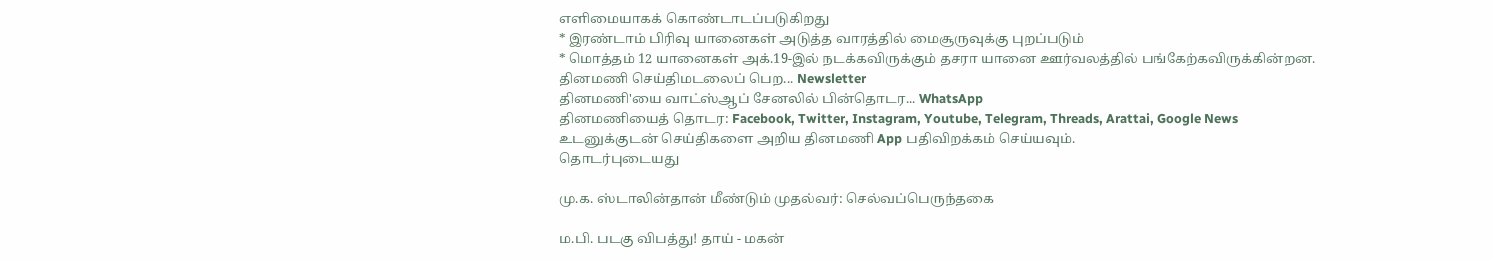எளிமையாகக் கொண்டாடப்படுகிறது
* இரண்டாம் பிரிவு யானைகள் அடுத்த வாரத்தில் மைசூருவுக்கு புறப்படும்
* மொத்தம் 12 யானைகள் அக்.19-இல் நடக்கவிருக்கும் தசரா யானை ஊர்வலத்தில் பங்கேற்கவிருக்கின்றன.
தினமணி செய்திமடலைப் பெற... Newsletter
தினமணி'யை வாட்ஸ்ஆப் சேனலில் பின்தொடர... WhatsApp
தினமணியைத் தொடர: Facebook, Twitter, Instagram, Youtube, Telegram, Threads, Arattai, Google News
உடனுக்குடன் செய்திகளை அறிய தினமணி App பதிவிறக்கம் செய்யவும்.
தொடர்புடையது

மு.க. ஸ்டாலின்தான் மீண்டும் முதல்வர்: செல்வப்பெருந்தகை

ம.பி. படகு விபத்து! தாய் - மகன்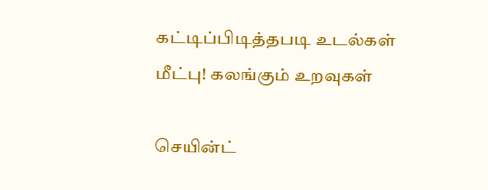கட்டிப்பிடித்தபடி உடல்கள் மீட்பு! கலங்கும் உறவுகள்

செயின்ட்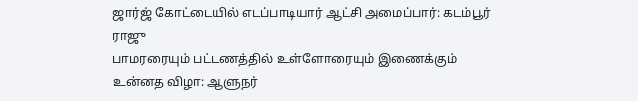ஜார்ஜ் கோட்டையில் எடப்பாடியார் ஆட்சி அமைப்பார்: கடம்பூர் ராஜு
பாமரரையும் பட்டணத்தில் உள்ளோரையும் இணைக்கும் உன்னத விழா: ஆளுநர்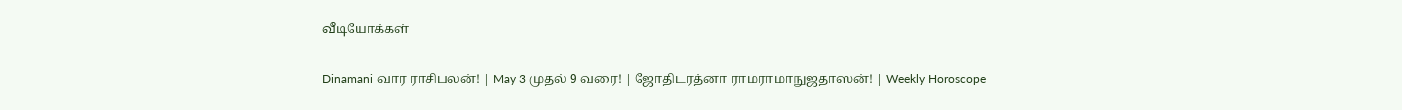வீடியோக்கள்

Dinamani வார ராசிபலன்! | May 3 முதல் 9 வரை! | ஜோதிடரத்னா ராமராமாநுஜதாஸன்! | Weekly Horoscope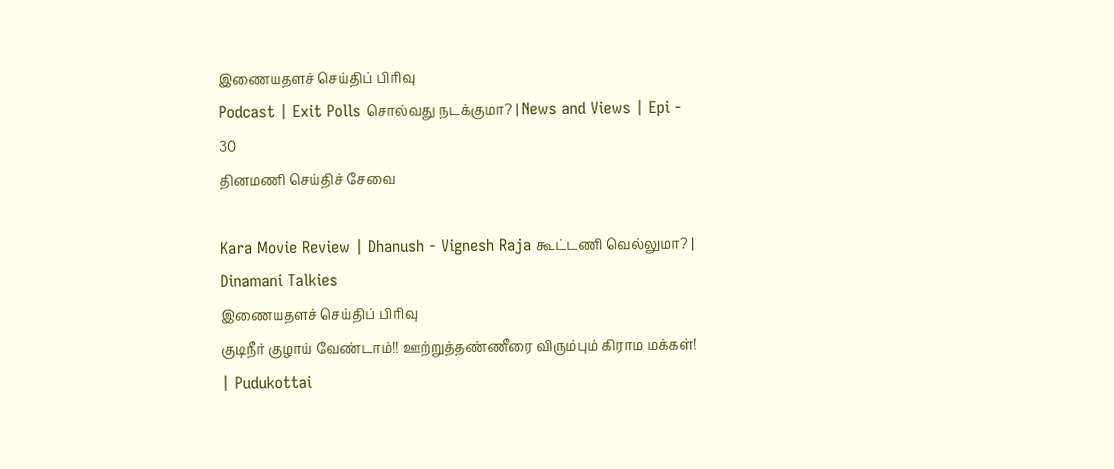இணையதளச் செய்திப் பிரிவு
Podcast | Exit Polls சொல்வது நடக்குமா? | News and Views | Epi - 30
தினமணி செய்திச் சேவை

Kara Movie Review | Dhanush - Vignesh Raja கூட்டணி வெல்லுமா? | Dinamani Talkies
இணையதளச் செய்திப் பிரிவு
குடிநீர் குழாய் வேண்டாம்!! ஊற்றுத்தண்ணீரை விரும்பும் கிராம மக்கள்! | Pudukottai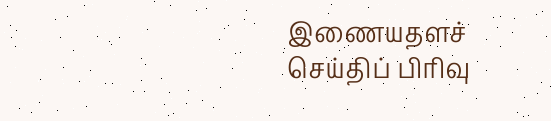இணையதளச் செய்திப் பிரிவு